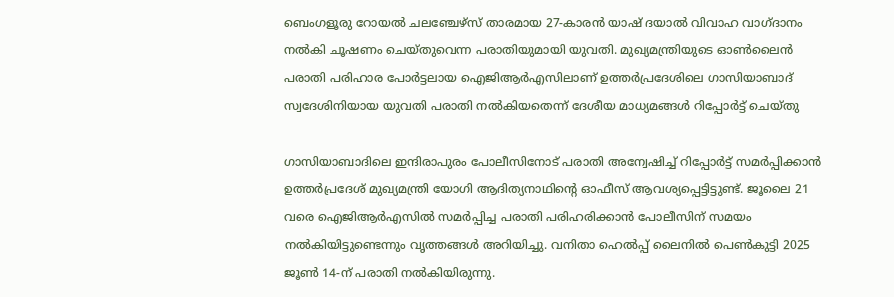ബെംഗളൂരു റോയൽ ചലഞ്ചേഴ്‌സ് താരമായ 27-കാരൻ യാഷ് ദയാൽ വിവാഹ വാഗ്‌ദാനം നൽകി ചൂഷണം ചെയ്‌തുവെന്ന പരാതിയുമായി യുവതി. മുഖ്യമന്ത്രിയുടെ ഓൺലൈൻ പരാതി പരിഹാര പോർട്ടലായ ഐജിആർഎസിലാണ് ഉത്തർപ്രദേശിലെ ഗാസിയാബാദ് സ്വദേശിനിയായ യുവതി പരാതി നൽകിയതെന്ന് ദേശീയ മാധ്യമങ്ങൾ റിപ്പോർട്ട് ചെയ്തു

ഗാസിയാബാദിലെ ഇന്ദിരാപുരം പോലീസിനോട് പരാതി അന്വേഷിച്ച് റിപ്പോർട്ട് സമർപ്പിക്കാൻ ഉത്തർപ്രദേശ് മുഖ്യമന്ത്രി യോഗി ആദിത്യനാഥിൻ്റെ ഓഫീസ് ആവശ്യപ്പെട്ടിട്ടുണ്ട്. ജൂലൈ 21 വരെ ഐജിആർഎസിൽ സമർപ്പിച്ച പരാതി പരിഹരിക്കാൻ പോലീസിന് സമയം നൽകിയിട്ടുണ്ടെന്നും വൃത്തങ്ങൾ അറിയിച്ചു. വനിതാ ഹെൽപ്പ് ലൈനിൽ പെൺകുട്ടി 2025 ജൂൺ 14-ന് പരാതി നൽകിയിരുന്നു.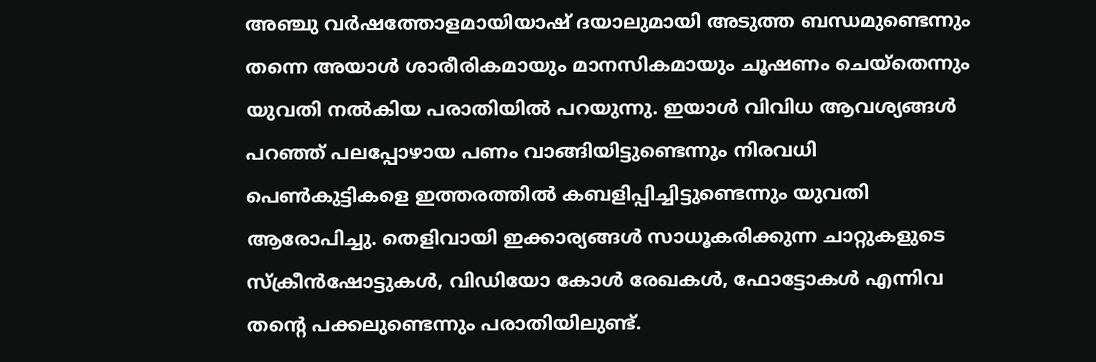അഞ്ചു വർഷത്തോളമായിയാഷ് ദയാലുമായി അടുത്ത ബന്ധമുണ്ടെന്നും തന്നെ അയാൾ ശാരീരികമായും മാനസികമായും ചൂഷണം ചെയ്തെന്നും യുവതി നൽകിയ പരാതിയിൽ പറയുന്നു. ഇയാൾ വിവിധ ആവശ്യങ്ങൾ പറഞ്ഞ് പലപ്പോഴായ പണം വാങ്ങിയിട്ടുണ്ടെന്നും നിരവധി പെൺകുട്ടികളെ ഇത്തരത്തിൽ കബളിപ്പിച്ചിട്ടുണ്ടെന്നും യുവതി ആരോപിച്ചു. തെളിവായി ഇക്കാര്യങ്ങൾ സാധൂകരിക്കുന്ന ചാറ്റുകളുടെ സ്ക്രീൻഷോട്ടുകൾ, വിഡിയോ കോൾ രേഖകൾ, ഫോട്ടോകൾ എന്നിവ തൻ്റെ പക്കലുണ്ടെന്നും പരാതിയിലുണ്ട്.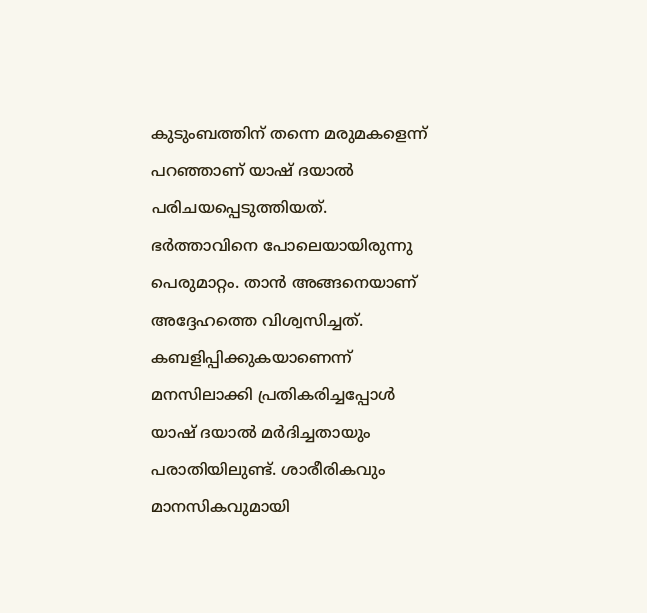കുടുംബത്തിന് തന്നെ മരുമകളെന്ന് പറഞ്ഞാണ് യാഷ് ദയാൽ പരിചയപ്പെടുത്തിയത്. ഭർത്താവിനെ പോലെയായിരുന്നു പെരുമാറ്റം. താൻ അങ്ങനെയാണ് അദ്ദേഹത്തെ വിശ്വസിച്ചത്. കബളിപ്പിക്കുകയാണെന്ന് മനസിലാക്കി പ്രതികരിച്ചപ്പോൾ യാഷ് ദയാൽ മർദിച്ചതായും പരാതിയിലുണ്ട്. ശാരീരികവും മാനസികവുമായി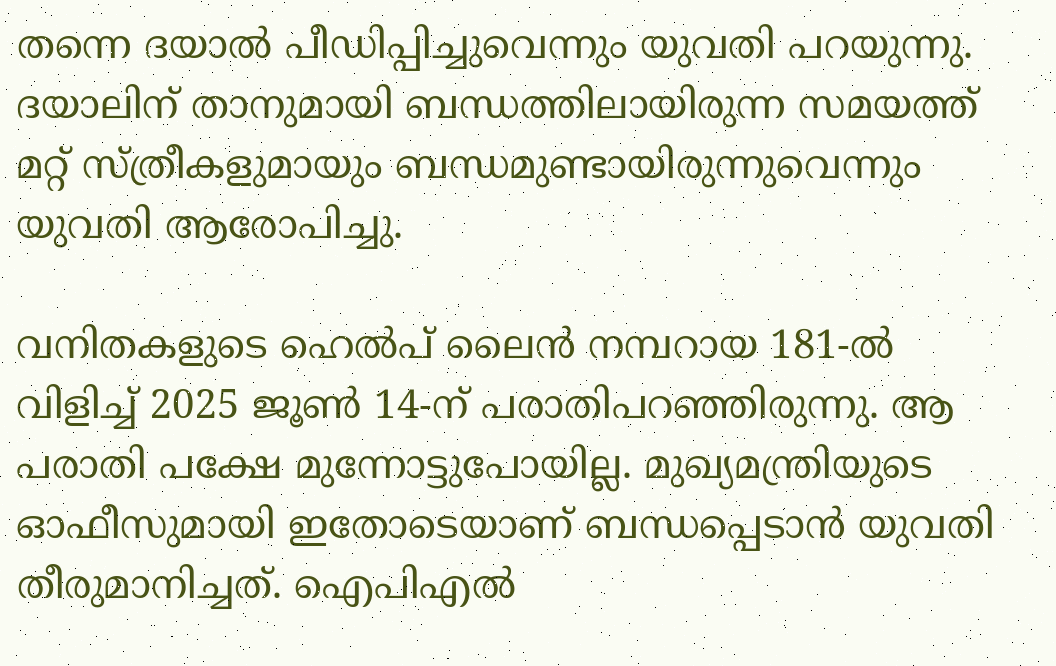തന്നെ ദയാൽ പീഡിപ്പിച്ചുവെന്നും യുവതി പറയുന്നു. ദയാലിന് താനുമായി ബന്ധത്തിലായിരുന്ന സമയത്ത് മറ്റ് സ്ത്രീകളുമായും ബന്ധമുണ്ടായിരുന്നുവെന്നും യുവതി ആരോപിച്ചു.

വനിതകളുടെ ഹെൽപ് ലൈൻ നമ്പറായ 181-ൽ വിളിച്ച് 2025 ജൂൺ 14-ന് പരാതിപറഞ്ഞിരുന്നു. ആ പരാതി പക്ഷേ മുന്നോട്ടുപോയില്ല. മുഖ്യമന്ത്രിയുടെ ഓഫീസുമായി ഇതോടെയാണ് ബന്ധപ്പെടാൻ യുവതി തീരുമാനിച്ചത്. ഐപിഎൽ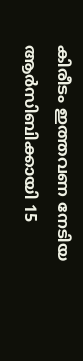കിരീടം ഇത്തവണ നേടിയ ആർസിബിക്കായി 15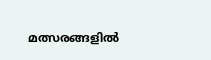മത്സരങ്ങളിൽ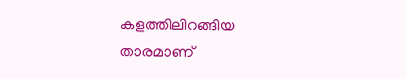കളത്തിലിറങ്ങിയ താരമാണ്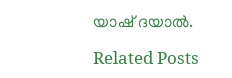യാഷ് ദയാൽ.

Related Posts